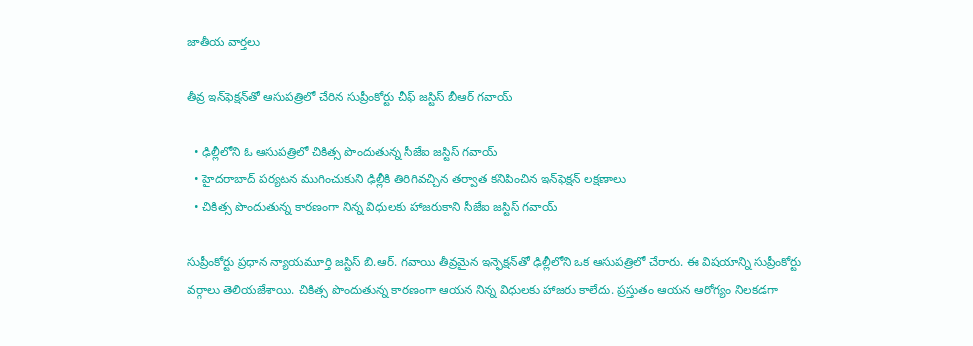జాతీయ వార్తలు

తీవ్ర ఇన్‌ఫెక్షన్‌తో ఆసుపత్రిలో చేరిన సుప్రీంకోర్టు చీఫ్ జస్టిస్ బీఆర్ గవాయ్

  • ఢిల్లీలోని ఓ ఆసుపత్రిలో చికిత్స పొందుతున్న సీజేఐ జస్టిస్ గవాయ్
  • హైదరాబాద్ పర్యటన ముగించుకుని ఢిల్లీకి తిరిగివచ్చిన తర్వాత కనిపించిన ఇన్‌ఫెక్షన్ లక్షణాలు
  • చికిత్స పొందుతున్న కారణంగా నిన్న విధులకు హాజరుకాని సీజేఐ జస్టిస్ గవాయ్

సుప్రీంకోర్టు ప్రధాన న్యాయమూర్తి జస్టిస్ బి.ఆర్. గవాయి తీవ్రమైన ఇన్ఫెక్షన్‌తో ఢిల్లీలోని ఒక ఆసుపత్రిలో చేరారు. ఈ విషయాన్ని సుప్రీంకోర్టు వర్గాలు తెలియజేశాయి. చికిత్స పొందుతున్న కారణంగా ఆయన నిన్న విధులకు హాజరు కాలేదు. ప్రస్తుతం ఆయన ఆరోగ్యం నిలకడగా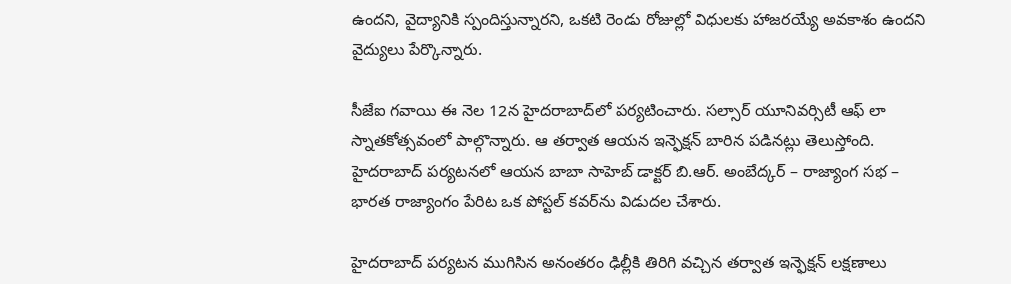ఉందని, వైద్యానికి స్పందిస్తున్నారని, ఒకటి రెండు రోజుల్లో విధులకు హాజరయ్యే అవకాశం ఉందని వైద్యులు పేర్కొన్నారు.

సీజేఐ గవాయి ఈ నెల 12న హైదరాబాద్‌లో పర్యటించారు. సల్సార్ యూనివర్సిటీ ఆఫ్ లా స్నాతకోత్సవంలో పాల్గొన్నారు. ఆ తర్వాత ఆయన ఇన్ఫెక్షన్ బారిన పడినట్లు తెలుస్తోంది. హైదరాబాద్ పర్యటనలో ఆయన బాబా సాహెబ్ డాక్టర్ బి.ఆర్. అంబేద్కర్ – రాజ్యాంగ సభ – భారత రాజ్యాంగం పేరిట ఒక పోస్టల్ కవర్‌ను విడుదల చేశారు.

హైదరాబాద్ పర్యటన ముగిసిన అనంతరం ఢిల్లీకి తిరిగి వచ్చిన తర్వాత ఇన్ఫెక్షన్ లక్షణాలు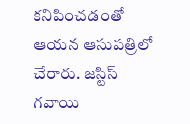కనిపించడంతో ఆయన ఆసుపత్రిలో చేరారు. జస్టిస్ గవాయి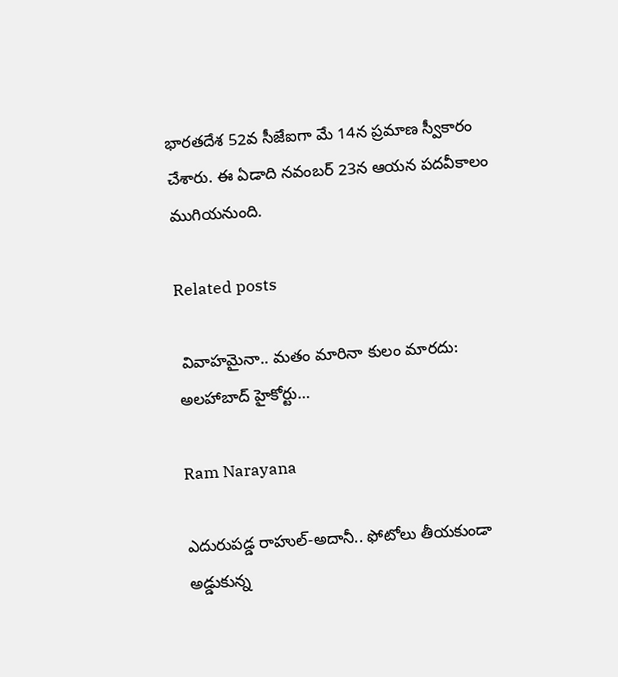భారతదేశ 52వ సీజేఐగా మే 14న ప్రమాణ స్వీకారం చేశారు. ఈ ఏడాది నవంబర్ 23న ఆయన పదవీకాలం ముగియనుంది.

Related posts

 వివాహమైనా.. మతం మారినా కులం మారదు: అలహాబాద్ హైకోర్టు…

Ram Narayana

ఎదురుపడ్డ రాహుల్-అదానీ.. ఫోటోలు తీయకుండా అడ్డుకున్న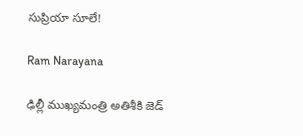సుప్రియా సూలే!

Ram Narayana

ఢిల్లీ ముఖ్యమంత్రి అతిశీకి జెడ్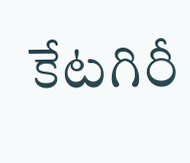కేటగిరీ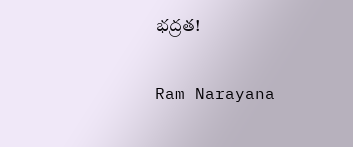భద్రత!

Ram Narayana